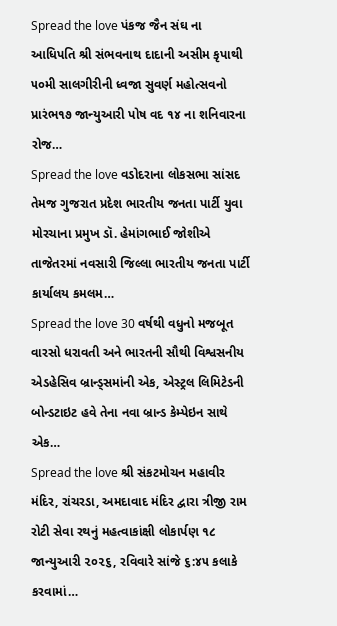Spread the love પંકજ જૈન સંઘ ના આધિપતિ શ્રી સંભવનાથ દાદાની અસીમ કૃપાથી ૫૦મી સાલગીરીની ધ્વજા સુવર્ણ મહોત્સવનો પ્રારંભ૧૭ જાન્યુઆરી પોષ વદ ૧૪ ના શનિવારના રોજ…
Spread the love વડોદરાના લોકસભા સાંસદ તેમજ ગુજરાત પ્રદેશ ભારતીય જનતા પાર્ટી યુવા મોરચાના પ્રમુખ ડૉ. હેમાંગભાઈ જોશીએ તાજેતરમાં નવસારી જિલ્લા ભારતીય જનતા પાર્ટી કાર્યાલય કમલમ…
Spread the love 30 વર્ષથી વધુનો મજબૂત વારસો ધરાવતી અને ભારતની સૌથી વિશ્વસનીય એડહેસિવ બ્રાન્ડ્સમાંની એક, એસ્ટ્રલ લિમિટેડની બોન્ડટાઇટ હવે તેના નવા બ્રાન્ડ કેમ્પેઇન સાથે એક…
Spread the love શ્રી સંકટમોચન મહાવીર મંદિર, રાંચરડા, અમદાવાદ મંદિર દ્વારા ત્રીજી રામ રોટી સેવા રથનું મહત્વાકાંક્ષી લોકાર્પણ ૧૮ જાન્યુઆરી ૨૦૨૬, રવિવારે સાંજે ૬:૪૫ કલાકે કરવામાં…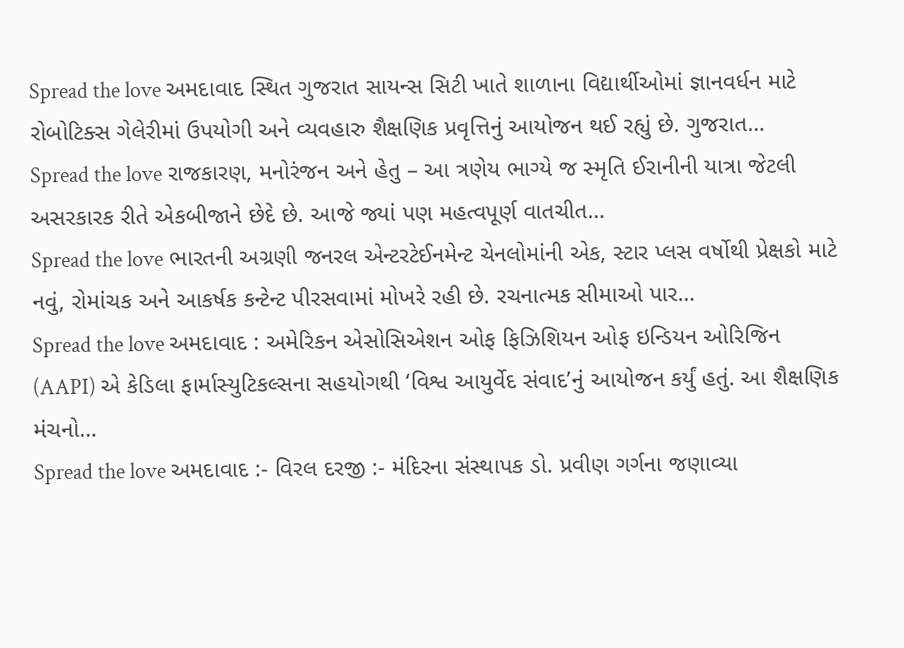Spread the love અમદાવાદ સ્થિત ગુજરાત સાયન્સ સિટી ખાતે શાળાના વિદ્યાર્થીઓમાં જ્ઞાનવર્ધન માટે રોબોટિક્સ ગેલેરીમાં ઉપયોગી અને વ્યવહારુ શૈક્ષણિક પ્રવૃત્તિનું આયોજન થઈ રહ્યું છે. ગુજરાત…
Spread the love રાજકારણ, મનોરંજન અને હેતુ – આ ત્રણેય ભાગ્યે જ સ્મૃતિ ઈરાનીની યાત્રા જેટલી અસરકારક રીતે એકબીજાને છેદે છે. આજે જ્યાં પણ મહત્વપૂર્ણ વાતચીત…
Spread the love ભારતની અગ્રણી જનરલ એન્ટરટેઈનમેન્ટ ચેનલોમાંની એક, સ્ટાર પ્લસ વર્ષોથી પ્રેક્ષકો માટે નવું, રોમાંચક અને આકર્ષક કન્ટેન્ટ પીરસવામાં મોખરે રહી છે. રચનાત્મક સીમાઓ પાર…
Spread the love અમદાવાદ : અમેરિકન એસોસિએશન ઓફ ફિઝિશિયન ઓફ ઇન્ડિયન ઓરિજિન (AAPI) એ કેડિલા ફાર્માસ્યુટિકલ્સના સહયોગથી ‘વિશ્વ આયુર્વેદ સંવાદ’નું આયોજન કર્યું હતું. આ શૈક્ષણિક મંચનો…
Spread the love અમદાવાદ :- વિરલ દરજી :- મંદિરના સંસ્થાપક ડો. પ્રવીણ ગર્ગના જણાવ્યા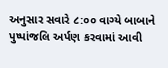અનુસાર સવારે ૮:૦૦ વાગ્યે બાબાને પુષ્પાંજલિ અર્પણ કરવામાં આવી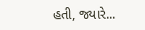હતી, જ્યારે...